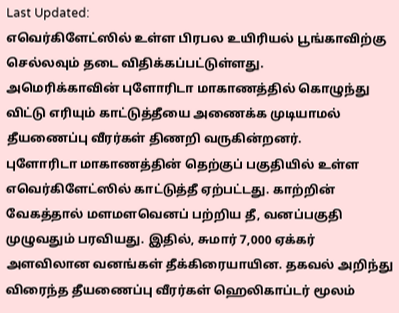Last Updated:
எவெர்கிளேட்ஸில் உள்ள பிரபல உயிரியல் பூங்காவிற்கு செல்லவும் தடை விதிக்கப்பட்டுள்ளது.
அமெரிக்காவின் புளோரிடா மாகாணத்தில் கொழுந்து விட்டு எரியும் காட்டுத்தீயை அணைக்க முடியாமல் தீயணைப்பு வீரர்கள் திணறி வருகின்றனர்.
புளோரிடா மாகாணத்தின் தெற்குப் பகுதியில் உள்ள எவெர்கிளேட்ஸில் காட்டுத்தீ ஏற்பட்டது. காற்றின் வேகத்தால் மளமளவெனப் பற்றிய தீ, வனப்பகுதி முழுவதும் பரவியது. இதில், சுமார் 7,000 ஏக்கர் அளவிலான வனங்கள் தீக்கிரையாயின. தகவல் அறிந்து விரைந்த தீயணைப்பு வீரர்கள் ஹெலிகாப்டர் மூலம்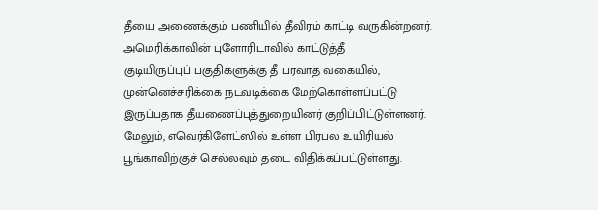தீயை அணைக்கும் பணியில் தீவிரம் காட்டி வருகின்றனர்.
அமெரிக்காவின் புளோரிடாவில் காட்டுத்தீ
குடியிருப்புப் பகுதிகளுக்கு தீ பரவாத வகையில், முன்னெச்சரிக்கை நடவடிக்கை மேற்கொள்ளப்பட்டு இருப்பதாக தீயணைப்புத்துறையினர் குறிப்பிட்டுள்ளனர். மேலும், எவெர்கிளேட்ஸில் உள்ள பிரபல உயிரியல் பூங்காவிற்குச் செல்லவும் தடை விதிக்கப்பட்டுள்ளது.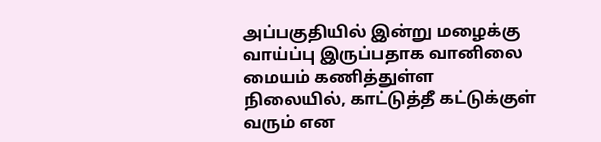அப்பகுதியில் இன்று மழைக்கு வாய்ப்பு இருப்பதாக வானிலை மையம் கணித்துள்ள நிலையில், காட்டுத்தீ கட்டுக்குள் வரும் என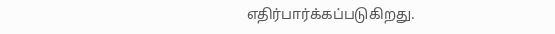எதிர்பார்க்கப்படுகிறது.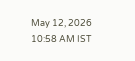May 12, 2026 10:58 AM IST